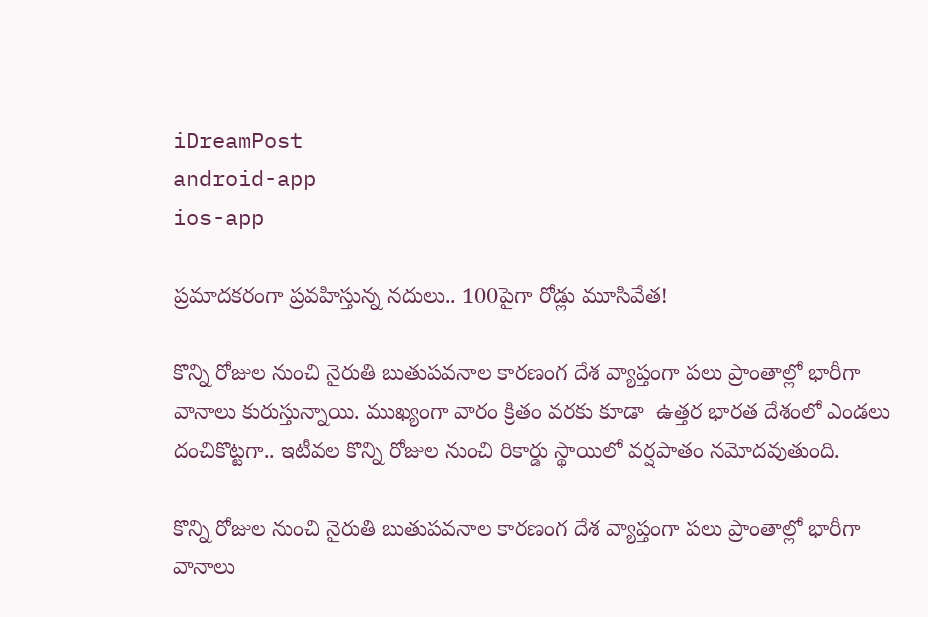iDreamPost
android-app
ios-app

ప్రమాదకరంగా ప్రవహిస్తున్న నదులు.. 100పైగా రోడ్లు మూసివేత!

కొన్ని రోజుల నుంచి నైరుతి బుతుపవనాల కారణంగ దేశ వ్యాప్తంగా పలు ప్రాంతాల్లో భారీగా వానాలు కురుస్తున్నాయి. ముఖ్యంగా వారం క్రితం వరకు కూడా  ఉత్తర భారత దేశంలో ఎండలు దంచికొట్టగా.. ఇటీవల కొన్ని రోజుల నుంచి రికార్డు స్థాయిలో వర్షపాతం నమోదవుతుంది.

కొన్ని రోజుల నుంచి నైరుతి బుతుపవనాల కారణంగ దేశ వ్యాప్తంగా పలు ప్రాంతాల్లో భారీగా వానాలు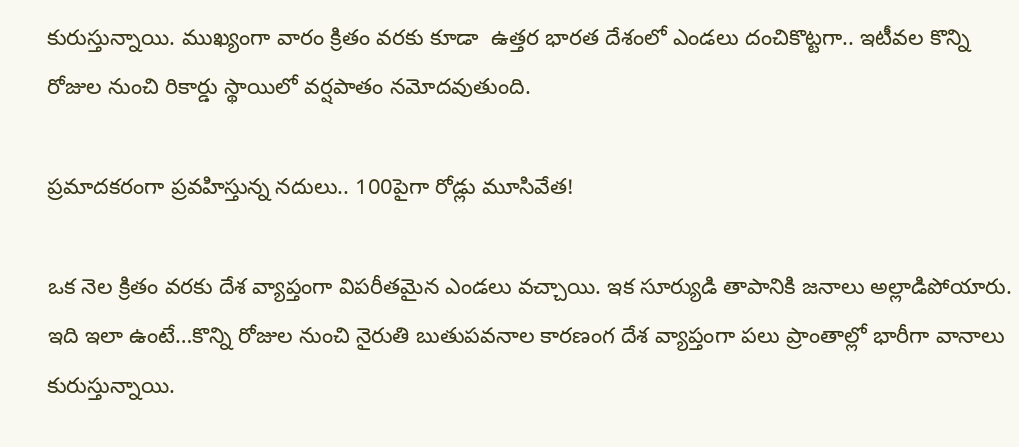కురుస్తున్నాయి. ముఖ్యంగా వారం క్రితం వరకు కూడా  ఉత్తర భారత దేశంలో ఎండలు దంచికొట్టగా.. ఇటీవల కొన్ని రోజుల నుంచి రికార్డు స్థాయిలో వర్షపాతం నమోదవుతుంది.

ప్రమాదకరంగా ప్రవహిస్తున్న నదులు.. 100పైగా రోడ్లు మూసివేత!

ఒక నెల క్రితం వరకు దేశ వ్యాప్తంగా విపరీతమైన ఎండలు వచ్చాయి. ఇక సూర్యుడి తాపానికి జనాలు అల్లాడిపోయారు. ఇది ఇలా ఉంటే…కొన్ని రోజుల నుంచి నైరుతి బుతుపవనాల కారణంగ దేశ వ్యాప్తంగా పలు ప్రాంతాల్లో భారీగా వానాలు కురుస్తున్నాయి.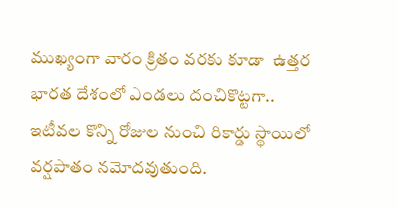ముఖ్యంగా వారం క్రితం వరకు కూడా  ఉత్తర భారత దేశంలో ఎండలు దంచికొట్టగా.. ఇటీవల కొన్ని రోజుల నుంచి రికార్డు స్థాయిలో వర్షపాతం నమోదవుతుంది.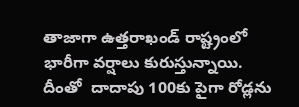తాజాగా ఉత్తరాఖండ్ రాష్ట్రంలో భారీగా వర్షాలు కురుస్తున్నాయి. దీంతో  దాదాపు 100కు పైగా రోడ్లను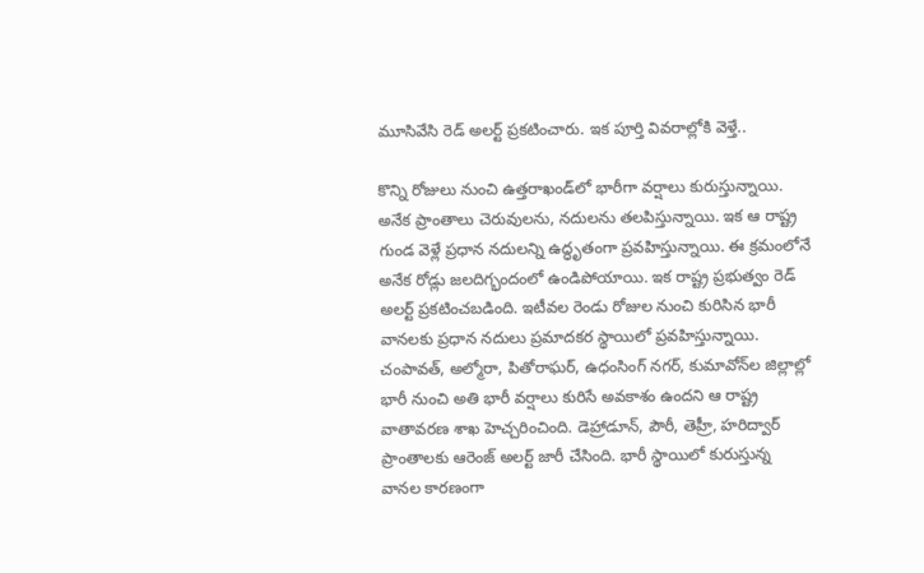మూసివేసి రెడ్ అలర్ట్ ప్రకటించారు. ఇక పూర్తి వివరాల్లోకి వెళ్తే..

కొన్ని రోజులు నుంచి ఉత్తరాఖండ్‌లో భారీగా వర్షాలు కురుస్తున్నాయి. అనేక ప్రాంతాలు చెరువులను, నదులను తలపిస్తున్నాయి. ఇక ఆ రాష్ట్ర గుండ వెళ్లే ప్రధాన నదులన్ని ఉద్ధృతంగా ప్రవహిస్తున్నాయి. ఈ క్రమంలోనే అనేక రోడ్లు జలదిగ్భందంలో ఉండిపోయాయి. ఇక రాష్ట్ర ప్రభుత్వం రెడ్ అలర్ట్ ప్రకటించబడింది. ఇటీవల రెండు రోజుల నుంచి కురిసిన భారీ వానలకు ప్రధాన నదులు ప్రమాదకర స్థాయిలో ప్రవహిస్తున్నాయి. చంపావత్, అల్మోరా, పితోరాఘర్, ఉధంసింగ్ నగర్, కుమావోన్‌ల జిల్లాల్లో భారీ నుంచి అతి భారీ వర్షాలు కురిసే అవకాశం ఉందని ఆ రాష్ట్ర వాతావరణ శాఖ హెచ్చరించింది. డెహ్రాడూన్, పౌరీ, తెహ్రీ, హరిద్వార్‌ ప్రాంతాలకు ఆరెంజ్ అలర్ట్ జారీ చేసింది. భారీ స్థాయిలో కురుస్తున్న వానల కారణంగా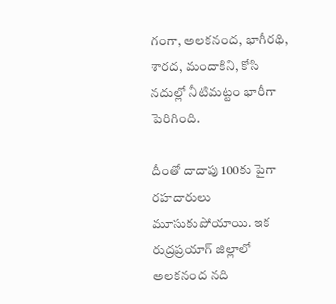గంగా, అలకనంద, భాగీరథి, శారద, మందాకిని, కోసి నదుల్లో నీటిమట్టం భారీగా పెరిగింది.

దీంతో దాదాపు 100కు పైగా రహదారులు మూసుకుపోయాయి. ఇక రుద్రప్రయాగ్ జిల్లాలో అలకనంద నది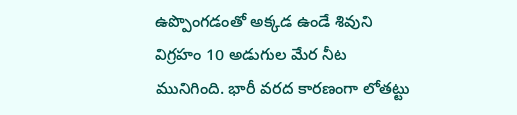ఉప్పొంగడంతో అక్కడ ఉండే శివుని విగ్రహం 10 అడుగుల మేర నీట మునిగింది. భారీ వరద కారణంగా లోతట్టు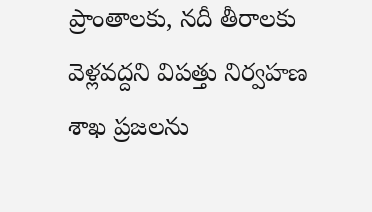ప్రాంతాలకు, నదీ తీరాలకు వెళ్లవద్దని విపత్తు నిర్వహణ శాఖ ప్రజలను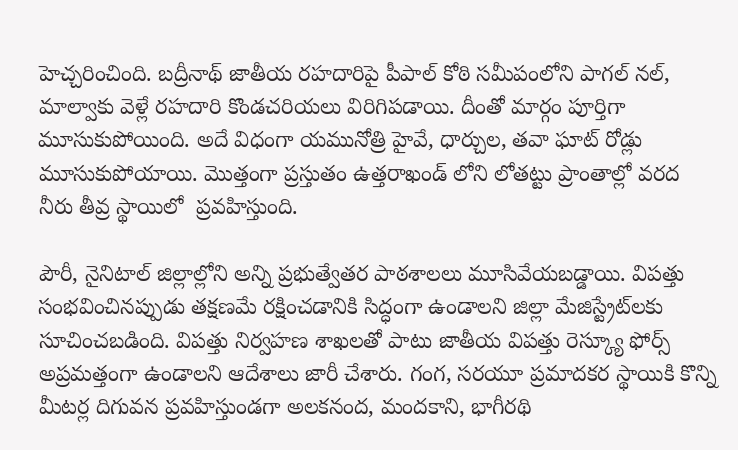హెచ్చరించింది. బద్రీనాథ్ జాతీయ రహదారిపై పీపాల్ కోఠి సమీపంలోని పాగల్ నల్, మాల్వాకు వెళ్లే రహదారి కొండచరియలు విరిగిపడాయి. దీంతో మార్గం పూర్తిగా మూసుకుపోయింది. అదే విధంగా యమునోత్రి హైవే, ధార్చుల, తవా ఘాట్ రోడ్లు మూసుకుపోయాయి. మొత్తంగా ప్రస్తుతం ఉత్తరాఖండ్ లోని లోతట్టు ప్రాంతాల్లో వరద నీరు తీవ్ర స్థాయిలో  ప్రవహిస్తుంది.

పౌరీ, నైనిటాల్ జిల్లాల్లోని అన్ని ప్రభుత్వేతర పాఠశాలలు మూసివేయబడ్డాయి. విపత్తు సంభవించినప్పుడు తక్షణమే రక్షించడానికి సిద్ధంగా ఉండాలని జిల్లా మేజిస్ట్రేట్‌లకు సూచించబడింది. విపత్తు నిర్వహణ శాఖలతో పాటు జాతీయ విపత్తు రెస్క్యూ ఫోర్స్ అప్రమత్తంగా ఉండాలని ఆదేశాలు జారీ చేశారు. గంగ, సరయూ ప్రమాదకర స్థాయికి కొన్ని మీటర్ల దిగువన ప్రవహిస్తుండగా అలకనంద, మందకాని, భాగీరథి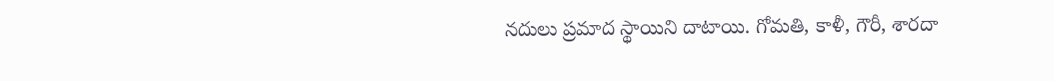నదులు ప్రమాద స్థాయిని దాటాయి. గోమతి, కాళీ, గౌరీ, శారదా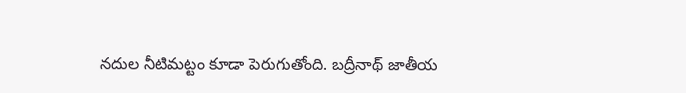నదుల నీటిమట్టం కూడా పెరుగుతోంది. బద్రీనాథ్ జాతీయ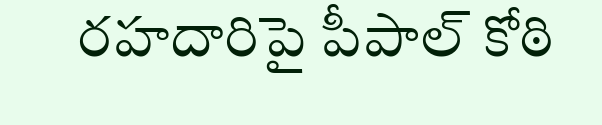రహదారిపై పీపాల్ కోఠి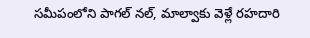సమీపంలోని పాగల్ నల్, మాల్వాకు వెళ్లే రహదారి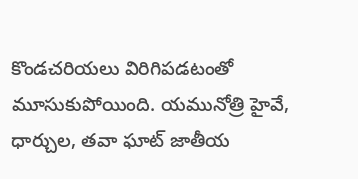కొండచరియలు విరిగిపడటంతో మూసుకుపోయింది. యమునోత్రి హైవే, ధార్చుల, తవా ఘాట్ జాతీయ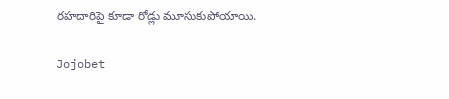రహదారిపై కూడా రోడ్లు మూసుకుపోయాయి.

Jojobet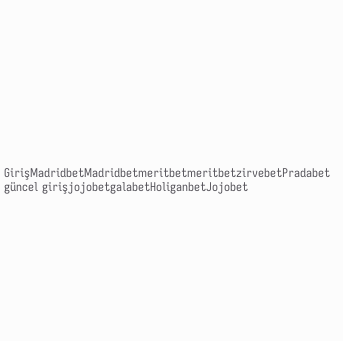GirişMadridbetMadridbetmeritbetmeritbetzirvebetPradabet güncel girişjojobetgalabetHoliganbetJojobet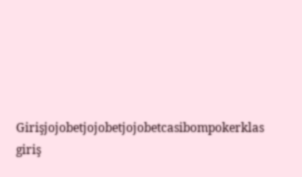Girişjojobetjojobetjojobetcasibompokerklas giriş